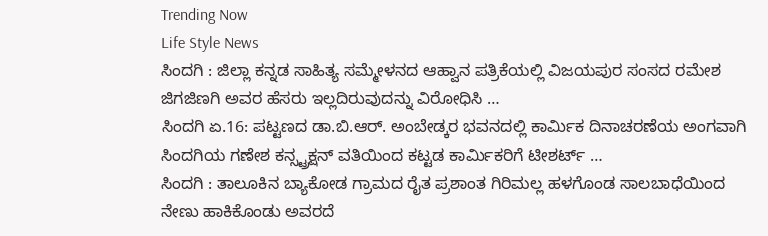Trending Now
Life Style News
ಸಿಂದಗಿ : ಜಿಲ್ಲಾ ಕನ್ನಡ ಸಾಹಿತ್ಯ ಸಮ್ಮೇಳನದ ಆಹ್ವಾನ ಪತ್ರಿಕೆಯಲ್ಲಿ ವಿಜಯಪುರ ಸಂಸದ ರಮೇಶ ಜಿಗಜಿಣಗಿ ಅವರ ಹೆಸರು ಇಲ್ಲದಿರುವುದನ್ನು ವಿರೋಧಿಸಿ …
ಸಿಂದಗಿ ಏ.16: ಪಟ್ಟಣದ ಡಾ.ಬಿ.ಆರ್. ಅಂಬೇಡ್ಕರ ಭವನದಲ್ಲಿ ಕಾರ್ಮಿಕ ದಿನಾಚರಣೆಯ ಅಂಗವಾಗಿ ಸಿಂದಗಿಯ ಗಣೇಶ ಕನ್ಸ್ಟ್ರಕ್ಷನ್ ವತಿಯಿಂದ ಕಟ್ಟಡ ಕಾರ್ಮಿಕರಿಗೆ ಟೀಶರ್ಟ್ …
ಸಿಂದಗಿ : ತಾಲೂಕಿನ ಬ್ಯಾಕೋಡ ಗ್ರಾಮದ ರೈತ ಪ್ರಶಾಂತ ಗಿರಿಮಲ್ಲ ಹಳಗೊಂಡ ಸಾಲಬಾಧೆಯಿಂದ ನೇಣು ಹಾಕಿಕೊಂಡು ಅವರದೆ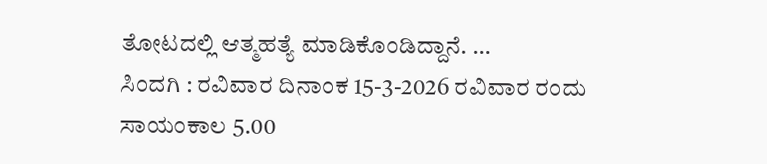ತೋಟದಲ್ಲಿ ಆತ್ಮಹತ್ಯೆ ಮಾಡಿಕೊಂಡಿದ್ದಾನೆ. …
ಸಿಂದಗಿ : ರವಿವಾರ ದಿನಾಂಕ 15-3-2026 ರವಿವಾರ ರಂದು ಸಾಯಂಕಾಲ 5.00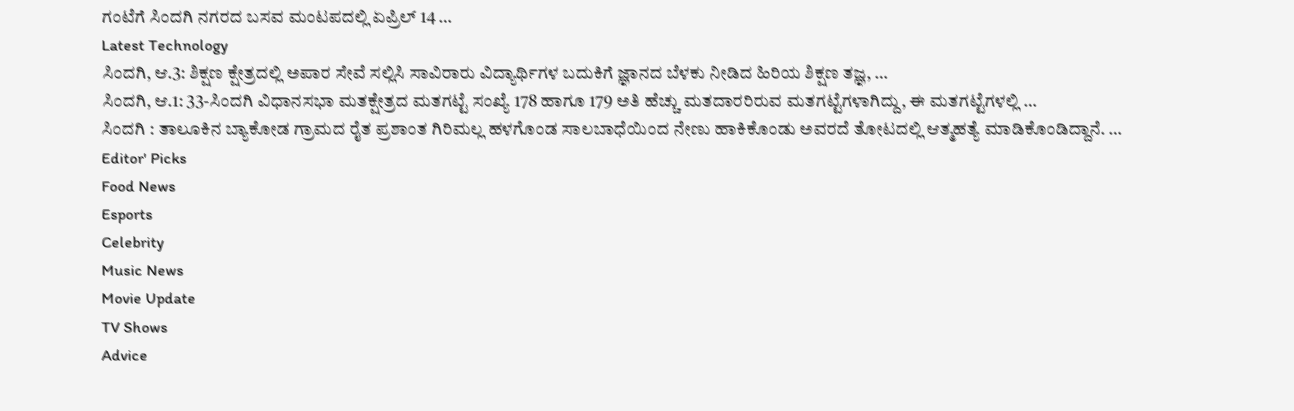ಗಂಟೆಗೆ ಸಿಂದಗಿ ನಗರದ ಬಸವ ಮಂಟಪದಲ್ಲಿ ಏಪ್ರಿಲ್ 14 …
Latest Technology
ಸಿಂದಗಿ, ಆ.3: ಶಿಕ್ಷಣ ಕ್ಷೇತ್ರದಲ್ಲಿ ಅಪಾರ ಸೇವೆ ಸಲ್ಲಿಸಿ ಸಾವಿರಾರು ವಿದ್ಯಾರ್ಥಿಗಳ ಬದುಕಿಗೆ ಜ್ಞಾನದ ಬೆಳಕು ನೀಡಿದ ಹಿರಿಯ ಶಿಕ್ಷಣ ತಜ್ಞ, …
ಸಿಂದಗಿ, ಆ.1: 33-ಸಿಂದಗಿ ವಿಧಾನಸಭಾ ಮತಕ್ಷೇತ್ರದ ಮತಗಟ್ಟೆ ಸಂಖ್ಯೆ 178 ಹಾಗೂ 179 ಅತಿ ಹೆಚ್ಚು ಮತದಾರರಿರುವ ಮತಗಟ್ಟೆಗಳಾಗಿದ್ದು, ಈ ಮತಗಟ್ಟೆಗಳಲ್ಲಿ …
ಸಿಂದಗಿ : ತಾಲೂಕಿನ ಬ್ಯಾಕೋಡ ಗ್ರಾಮದ ರೈತ ಪ್ರಶಾಂತ ಗಿರಿಮಲ್ಲ ಹಳಗೊಂಡ ಸಾಲಬಾಧೆಯಿಂದ ನೇಣು ಹಾಕಿಕೊಂಡು ಅವರದೆ ತೋಟದಲ್ಲಿ ಆತ್ಮಹತ್ಯೆ ಮಾಡಿಕೊಂಡಿದ್ದಾನೆ. …
Editor' Picks
Food News
Esports
Celebrity
Music News
Movie Update
TV Shows
Advice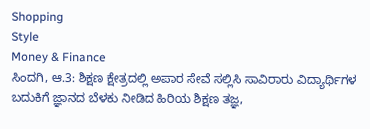Shopping
Style
Money & Finance
ಸಿಂದಗಿ, ಆ.3: ಶಿಕ್ಷಣ ಕ್ಷೇತ್ರದಲ್ಲಿ ಅಪಾರ ಸೇವೆ ಸಲ್ಲಿಸಿ ಸಾವಿರಾರು ವಿದ್ಯಾರ್ಥಿಗಳ ಬದುಕಿಗೆ ಜ್ಞಾನದ ಬೆಳಕು ನೀಡಿದ ಹಿರಿಯ ಶಿಕ್ಷಣ ತಜ್ಞ,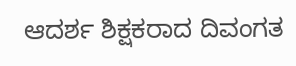ಆದರ್ಶ ಶಿಕ್ಷಕರಾದ ದಿವಂಗತ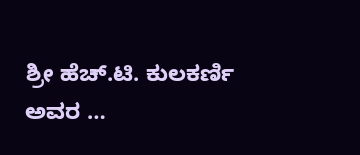ಶ್ರೀ ಹೆಚ್.ಟಿ. ಕುಲಕರ್ಣಿ ಅವರ …